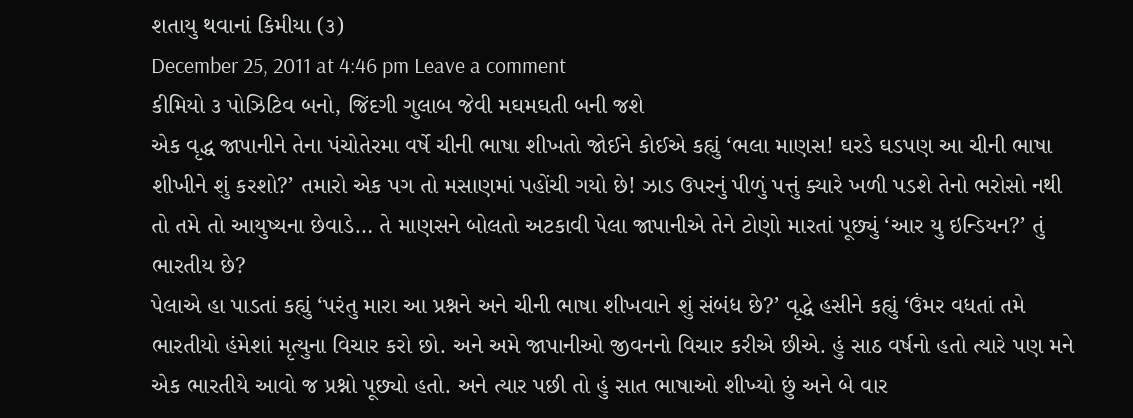શતાયુ થવાનાં કિમીયા (૩)
December 25, 2011 at 4:46 pm Leave a comment
કીમિયો ૩ પોઝિટિવ બનો, જિંદગી ગુલાબ જેવી મઘમઘતી બની જશે
એક વૃદ્ધ જાપાનીને તેના પંચોતેરમા વર્ષે ચીની ભાષા શીખતો જોઈને કોઈએ કહ્યું ‘ભલા માણસ! ઘરડે ઘડપણ આ ચીની ભાષા શીખીને શું કરશો?’ તમારો એક પગ તો મસાણમાં પહોંચી ગયો છે! ઝાડ ઉપરનું પીળું પત્તું ક્યારે ખળી પડશે તેનો ભરોસો નથી તો તમે તો આયુષ્યના છેવાડે… તે માણસને બોલતો અટકાવી પેલા જાપાનીએ તેને ટોણો મારતાં પૂછ્યું ‘આર યુ ઇન્ડિયન?’ તું ભારતીય છે?
પેલાએ હા પાડતાં કહ્યું ‘પરંતુ મારા આ પ્રશ્નને અને ચીની ભાષા શીખવાને શું સંબંધ છે?’ વૃદ્ધે હસીને કહ્યું ‘ઉંમર વધતાં તમે ભારતીયો હંમેશાં મૃત્યુના વિચાર કરો છો. અને અમે જાપાનીઓ જીવનનો વિચાર કરીએ છીએ. હું સાઠ વર્ષનો હતો ત્યારે પણ મને એક ભારતીયે આવો જ પ્રશ્નો પૂછ્યો હતો. અને ત્યાર પછી તો હું સાત ભાષાઓ શીખ્યો છું અને બે વાર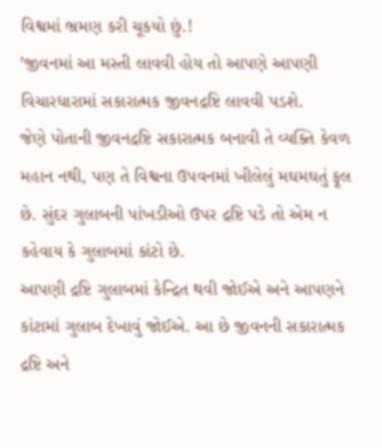વિશ્વમાં ભ્રમણ કરી ચૂકયો છું.!
’જીવનમાં આ મસ્તી લાવવી હોય તો આપણે આપણી વિચારધારામાં સકારાત્મક જીવનદ્રષ્ટિ લાવવી પડશે.
જેણે પોતાની જીવનદ્રષ્ટિ સકારાત્મક બનાવી તે વ્યક્તિ કેવળ મહાન નથી, પણ તે વિશ્વના ઉપવનમાં ખીલેલું મઘમઘતું ફૂલ છે. સુંદર ગુલાબની પાંખડીઓ ઉપર દ્રષ્ટિ પડે તો એમ ન કહેવાય કે ગુલાબમાં કાંટો છે.
આપણી દ્રષ્ટિ ગુલાબમાં કેન્દ્રિત થવી જોઈએ અને આપણને કાંટામાં ગુલાબ દેખાવું જોઈએ. આ છે જીવનની સકારાત્મક દ્રષ્ટિ અને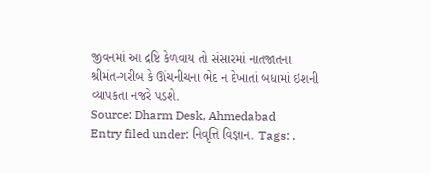જીવનમાં આ દ્રષ્ટિ કેળવાય તો સંસારમાં નાતજાતના શ્રીમંત-ગરીબ કે ઊંચનીચના ભેદ ન દેખાતાં બધામાં ઇશની વ્યાપકતા નજરે પડશે.
Source: Dharm Desk, Ahmedabad
Entry filed under: નિવૃત્તિ વિજ્ઞાન. Tags: .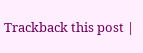Trackback this post |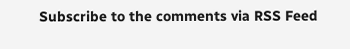Subscribe to the comments via RSS Feed